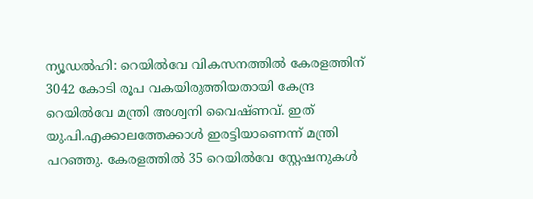ന്യൂഡല്‍ഹി: റെയില്‍വേ വികസനത്തില്‍ കേരളത്തിന് 3042 കോടി രൂപ വകയിരുത്തിയതായി കേന്ദ്ര റെയില്‍വേ മന്ത്രി അശ്വനി വൈഷ്ണവ്. ഇത്  യു.പി.എക്കാലത്തേക്കാള്‍ ഇരട്ടിയാണെന്ന് മന്ത്രി പറഞ്ഞു. കേരളത്തില്‍ 35 റെയില്‍വേ സ്റ്റേഷനുകള്‍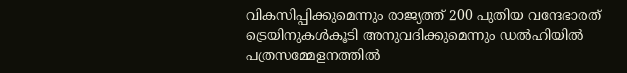വികസിപ്പിക്കുമെന്നും രാജ്യത്ത് 200 പുതിയ വന്ദേഭാരത് ട്രെയിനുകൾകൂടി അനുവദിക്കുമെന്നും ഡൽഹിയിൽ പത്രസമ്മേളനത്തിൽ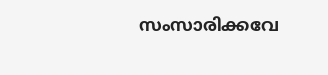സംസാരിക്കവേ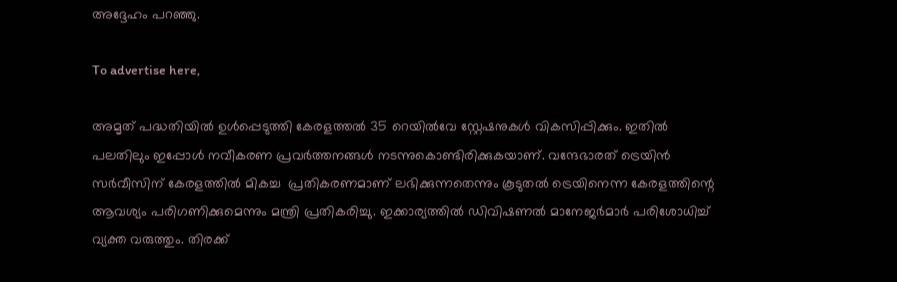അദ്ദേഹം പറഞ്ഞു.

To advertise here,

അമൃത് പദ്ധതിയില്‍ ഉള്‍പ്പെടുത്തി കേരളത്തല്‍ 35 റെയില്‍വേ സ്റ്റേഷനുകള്‍ വികസിപ്പിക്കും. ഇതില്‍ പലതിലും ഇപ്പോള്‍ നവീകരണ പ്രവര്‍ത്തനങ്ങള്‍ നടന്നുകൊണ്ടിരിക്കുകയാണ്. വന്ദേഭാരത് ട്രെയിന്‍ സര്‍വീസിന് കേരളത്തില്‍ മികച്ച  പ്രതികരണമാണ് ലഭിക്കുന്നതെന്നും കൂടുതല്‍ ട്രെയിനെന്ന കേരളത്തിന്റെ ആവശ്യം പരിഗണിക്കുമെന്നും മന്ത്രി പ്രതികരിച്ചു. ഇക്കാര്യത്തില്‍ ഡിവിഷണല്‍ മാനേജര്‍മാര്‍ പരിശോധിച്ച് വ്യക്ത വരുത്തും. തിരക്ക്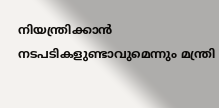നിയന്ത്രിക്കാന്‍ നടപടികളുണ്ടാവുമെന്നും മന്ത്രി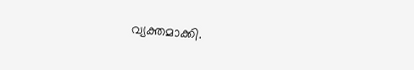വ്യക്തമാക്കി.